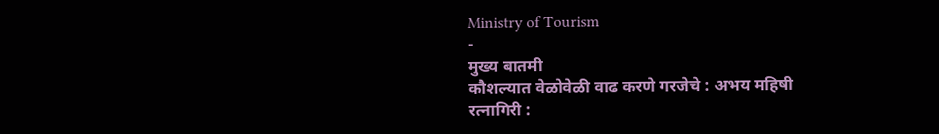Ministry of Tourism
-
मुख्य बातमी
कौशल्यात वेळोवेळी वाढ करणे गरजेचे : अभय महिषी
रत्नागिरी :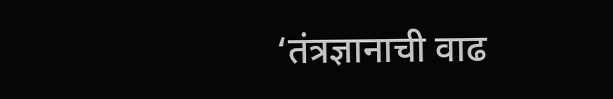‘तंत्रज्ञानाची वाढ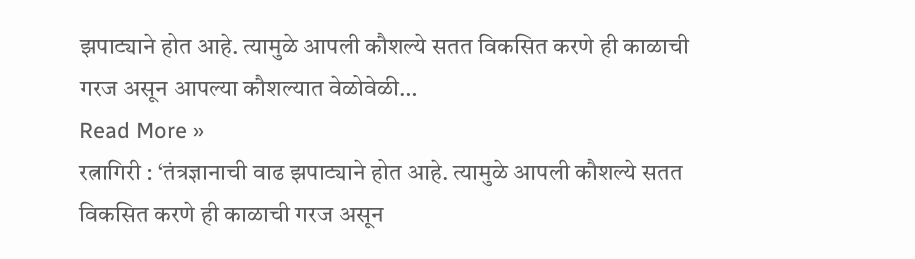झपाट्याने होत आहे. त्यामुळे आपली कौशल्ये सतत विकसित करणे ही काळाची गरज असून आपल्या कौशल्यात वेळोवेळी…
Read More »
रत्नागिरी : ‘तंत्रज्ञानाची वाढ झपाट्याने होत आहे. त्यामुळे आपली कौशल्ये सतत विकसित करणे ही काळाची गरज असून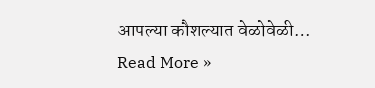आपल्या कौशल्यात वेळोवेळी…
Read More »